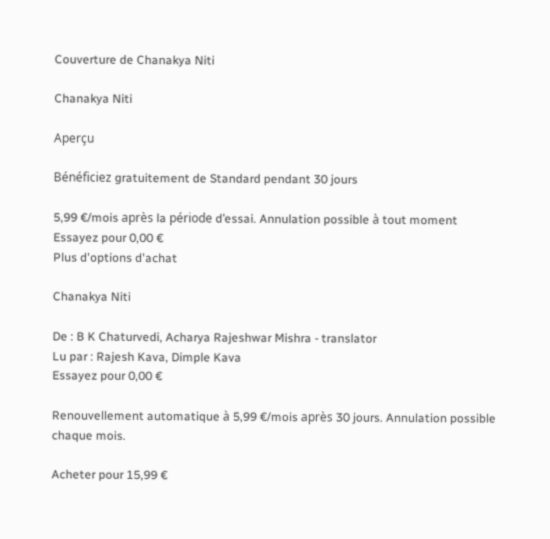Couverture de Chanakya Niti

Chanakya Niti

Aperçu

Bénéficiez gratuitement de Standard pendant 30 jours

5,99 €/mois après la période d’essai. Annulation possible à tout moment
Essayez pour 0,00 €
Plus d'options d'achat

Chanakya Niti

De : B K Chaturvedi, Acharya Rajeshwar Mishra - translator
Lu par : Rajesh Kava, Dimple Kava
Essayez pour 0,00 €

Renouvellement automatique à 5,99 €/mois après 30 jours. Annulation possible chaque mois.

Acheter pour 15,99 €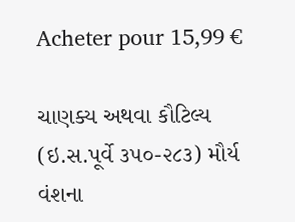Acheter pour 15,99 €

ચાણક્ય અથવા કૌટિલ્ય (ઇ.સ.પૂર્વે ૩૫૦-૨૮૩) મૌર્ય વંશના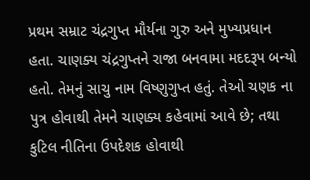પ્રથમ સમ્રાટ ચંદ્રગુપ્ત મૌર્યના ગુરુ અને મુખ્યપ્રધાન હતા. ચાણક્ય ચંદ્રગુપ્તને રાજા બનવામા મદદરૂપ બન્યો હતો. તેમનું સાચુ નામ વિષ્ણુગુપ્ત હતું. તેઓ ચણક ના પુત્ર હોવાથી તેમને ચાણક્ય કહેવામાં આવે છે; તથા કુટિલ નીતિના ઉપદેશક હોવાથી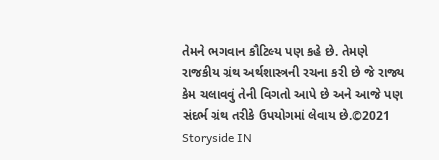તેમને ભગવાન કૌટિલ્ય પણ કહે છે. તેમણે રાજકીય ગ્રંથ અર્થશાસ્ત્રની રચના કરી છે જે રાજ્ય કેમ ચલાવવું તેની વિગતો આપે છે અને આજે પણ સંદર્ભ ગ્રંથ તરીકે ઉપયોગમાં લેવાય છે.©2021 Storyside IN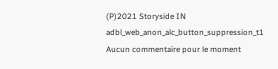(P)2021 Storyside IN
adbl_web_anon_alc_button_suppression_t1
Aucun commentaire pour le moment